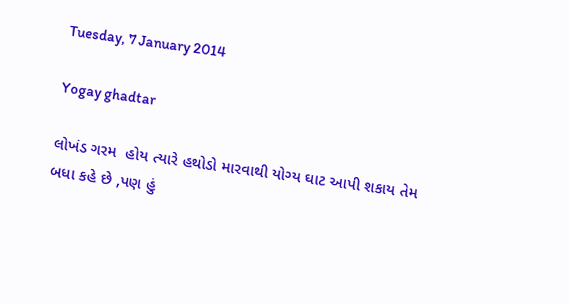Tuesday, 7 January 2014

Yogay ghadtar

લોખંડ ગરમ  હોય ત્યારે હથોડો મારવાથી યોગ્ય ઘાટ આપી શકાય તેમ બધા કહે છે ,પણ હું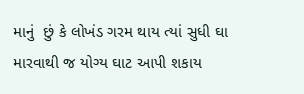માનું  છું કે લોખંડ ગરમ થાય ત્યાં સુધી ઘા મારવાથી જ યોગ્ય ઘાટ આપી શકાય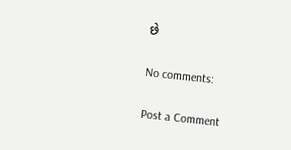છે

No comments:

Post a Comment